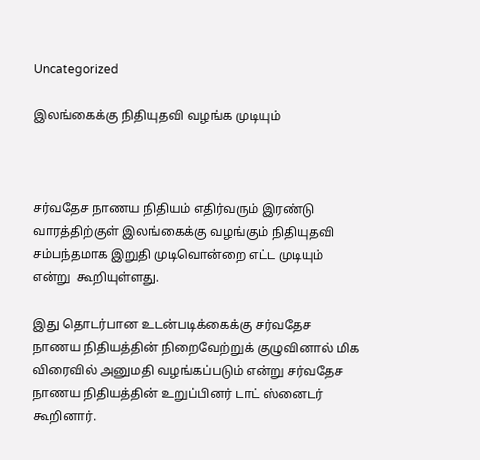Uncategorized

இலங்கைக்கு நிதியுதவி வழங்க முடியும்



சர்வதேச நாணய நிதியம் எதிர்வரும் இரண்டு வாரத்திற்குள் இலங்கைக்கு வழங்கும் நிதியுதவி சம்பந்தமாக இறுதி முடிவொன்றை எட்ட முடியும் என்று  கூறியுள்ளது.

இது தொடர்பான உடன்படிக்கைக்கு சர்வதேச நாணய நிதியத்தின் நிறைவேற்றுக் குழுவினால் மிக விரைவில் அனுமதி வழங்கப்படும் என்று சர்வதேச நாணய நிதியத்தின் உறுப்பினர் டாட் ஸ்னைடர் கூறினார்.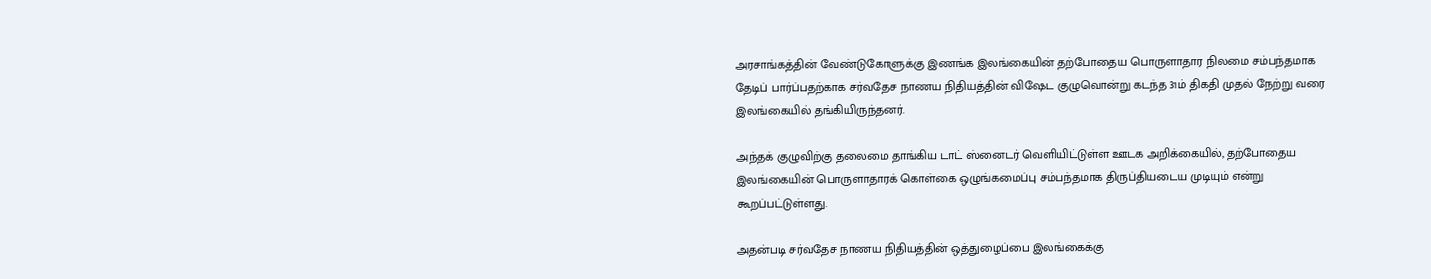அரசாங்கத்தின் வேண்டுகோளுக்கு இணங்க இலங்கையின் தற்போதைய பொருளாதார நிலமை சம்பந்தமாக தேடிப் பார்ப்பதற்காக சர்வதேச நாணய நிதியத்தின் விஷேட குழுவொன்று கடந்த 31ம் திகதி முதல் நேற்று வரை இலங்கையில் தங்கியிருந்தனர்.

அந்தக் குழுவிற்கு தலைமை தாங்கிய டாட் ஸ்னைடர் வெளியிட்டுள்ள ஊடக அறிக்கையில், தற்போதைய இலங்கையின் பொருளாதாரக் கொள்கை ஒழுங்கமைப்பு சம்பந்தமாக திருப்தியடைய முடியும் என்று கூறப்பட்டுள்ளது.

அதன்படி சர்வதேச நாணய நிதியத்தின் ஒத்துழைப்பை இலங்கைக்கு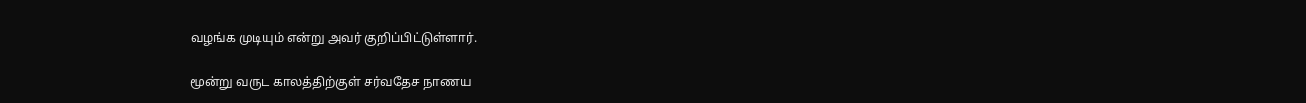வழங்க முடியும் என்று அவர் குறிப்பிட்டுள்ளார்.

மூன்று வருட காலத்திற்குள் சர்வதேச நாணய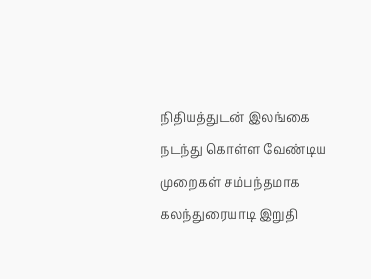நிதியத்துடன் இலங்கை நடந்து கொள்ள வேண்டிய முறைகள் சம்பந்தமாக கலந்துரையாடி இறுதி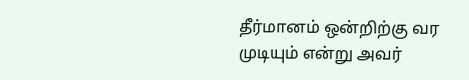தீர்மானம் ஒன்றிற்கு வர முடியும் என்று அவர்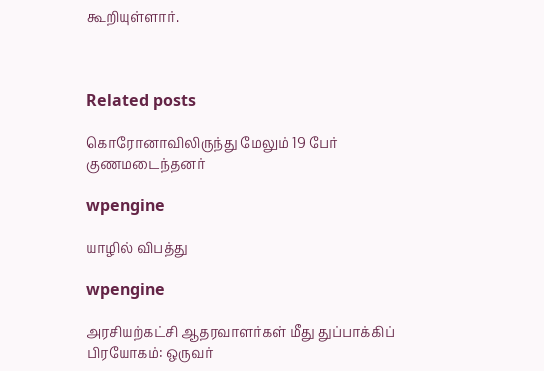கூறியுள்ளார்.



Related posts

கொரோனாவிலிருந்து மேலும் 19 பேர் குணமடைந்தனர்

wpengine

யாழில் விபத்து

wpengine

அரசியற்கட்சி ஆதரவாளர்கள் மீது துப்பாக்கிப் பிரயோகம்: ஒருவர்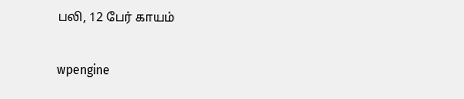பலி, 12 பேர் காயம்

wpengine